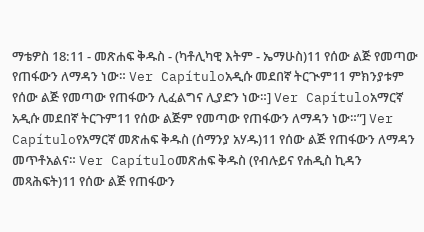ማቴዎስ 18:11 - መጽሐፍ ቅዱስ - (ካቶሊካዊ እትም - ኤማሁስ)11 የሰው ልጅ የመጣው የጠፋውን ለማዳን ነው። Ver Capítuloአዲሱ መደበኛ ትርጒም11 ምክንያቱም የሰው ልጅ የመጣው የጠፋውን ሊፈልግና ሊያድን ነው።] Ver Capítuloአማርኛ አዲሱ መደበኛ ትርጉም11 የሰው ልጅም የመጣው የጠፋውን ለማዳን ነው።”] Ver Capítuloየአማርኛ መጽሐፍ ቅዱስ (ሰማንያ አሃዱ)11 የሰው ልጅ የጠፋውን ለማዳን መጥቶአልና። Ver Capítuloመጽሐፍ ቅዱስ (የብሉይና የሐዲስ ኪዳን መጻሕፍት)11 የሰው ልጅ የጠፋውን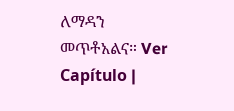ለማዳን መጥቶአልና። Ver Capítulo |